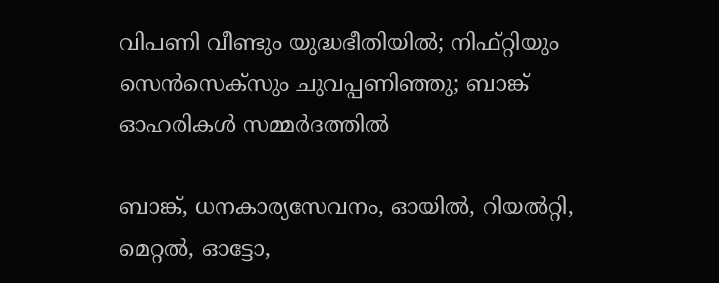വിപണി വീണ്ടും യുദ്ധഭീതിയിൽ; നിഫ്റ്റിയും സെൻസെക്സും ചുവപ്പണിഞ്ഞു; ബാങ്ക് ഓഹരികൾ സമ്മർദത്തിൽ

ബാങ്ക്, ധനകാര്യസേവനം, ഓയിൽ, റിയൽറ്റി, മെറ്റൽ, ഓട്ടോ,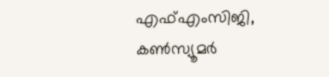എഫ്എംസിജി, കൺസ്യൂമർ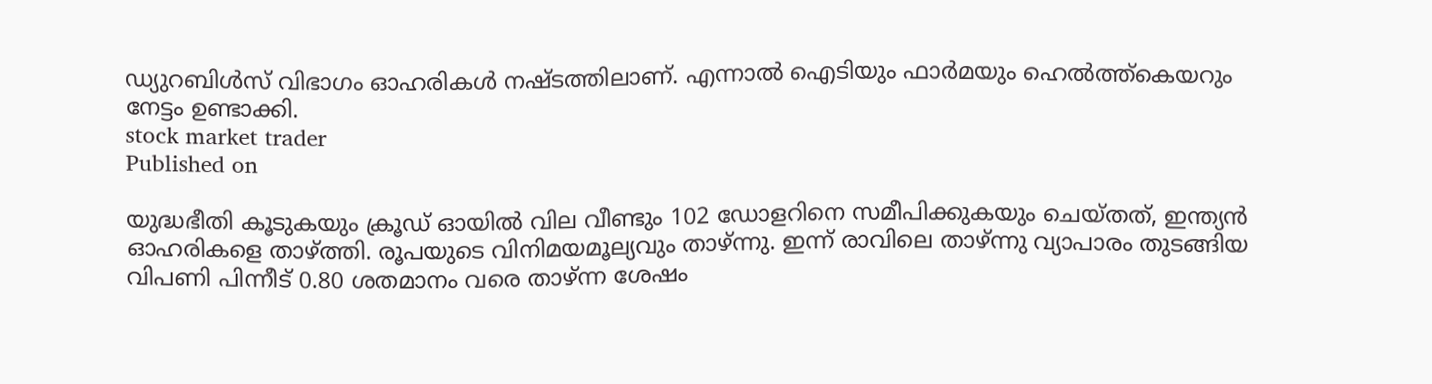ഡ്യുറബിൾസ് വിഭാഗം ഓഹരികൾ നഷ്‌ടത്തിലാണ്. എന്നാൽ ഐടിയും ഫാർമയും ഹെൽത്ത്കെയറും നേട്ടം ഉണ്ടാക്കി.
stock market trader
Published on

യുദ്ധഭീതി കൂടുകയും ക്രൂഡ് ഓയിൽ വില വീണ്ടും 102 ഡോളറിനെ സമീപിക്കുകയും ചെയ്തത്, ഇന്ത്യൻ ഓഹരികളെ താഴ്‌ത്തി. രൂപയുടെ വിനിമയമൂല്യവും താഴ്ന്നു. ഇന്ന് രാവിലെ താഴ്ന്നു വ്യാപാരം തുടങ്ങിയ വിപണി പിന്നീട് 0.80 ശതമാനം വരെ താഴ്ന്ന ശേഷം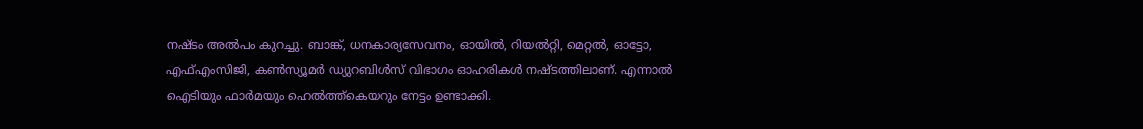നഷ്‌ടം അൽപം കുറച്ചു. ബാങ്ക്, ധനകാര്യസേവനം, ഓയിൽ, റിയൽറ്റി, മെറ്റൽ, ഓട്ടോ, എഫ്എംസിജി, കൺസ്യൂമർ ഡ്യുറബിൾസ് വിഭാഗം ഓഹരികൾ നഷ്‌ടത്തിലാണ്. എന്നാൽ ഐടിയും ഫാർമയും ഹെൽത്ത്കെയറും നേട്ടം ഉണ്ടാക്കി.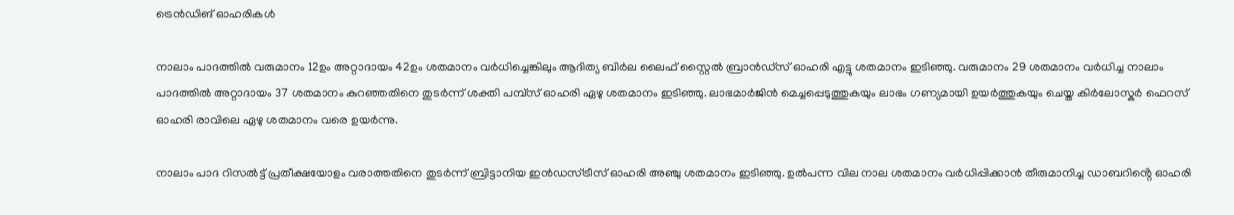ട്രെൻഡിങ് ഓഹരികൾ

നാലാം പാദത്തിൽ വരുമാനം 12ഉം അറ്റാദായം 42ഉം ശതമാനം വർധിച്ചെങ്കിലും ആദിത്യ ബിർല ലൈഫ് സ്റ്റൈൽ ബ്രാൻഡ്സ് ഓഹരി എട്ടു ശതമാനം ഇടിഞ്ഞു. വരുമാനം 29 ശതമാനം വർധിച്ച നാലാം പാദത്തിൽ അറ്റാദായം 37 ശതമാനം കുറഞ്ഞതിനെ തുടർന്ന് ശക്തി പമ്പ്‌സ് ഓഹരി ഏഴു ശതമാനം ഇടിഞ്ഞു. ലാഭമാർജിൻ മെച്ചപ്പെടുത്തുകയും ലാഭം ഗണ്യമായി ഉയർത്തുകയും ചെയ്ത കിർലോസ്കർ ഫെറസ് ഓഹരി രാവിലെ ഏഴു ശതമാനം വരെ ഉയർന്നു.

നാലാം പാദ റിസൽട്ട് പ്രതീക്ഷയോളം വരാത്തതിനെ തുടർന്ന് ബ്രിട്ടാനിയ ഇൻഡസ്ട്രീസ് ഓഹരി അഞ്ചു ശതമാനം ഇടിഞ്ഞു. ഉൽപന്ന വില നാല ശതമാനം വർധിപ്പിക്കാൻ തീരുമാനിച്ച ഡാബറിൻ്റെ ഓഹരി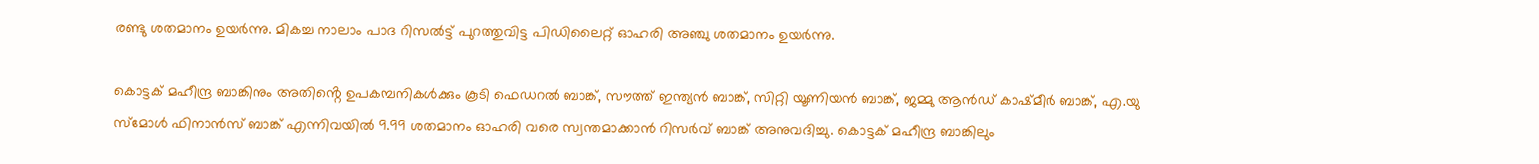രണ്ടു ശതമാനം ഉയർന്നു. മികച്ച നാലാം പാദ റിസൽട്ട് പുറത്തുവിട്ട പിഡിലൈറ്റ് ഓഹരി അഞ്ചു ശതമാനം ഉയർന്നു.

കൊട്ടക് മഹീന്ദ്ര ബാങ്കിനും അതിൻ്റെ ഉപകമ്പനികൾക്കും കൂടി ഫെഡറൽ ബാങ്ക്, സൗത്ത് ഇന്ത്യൻ ബാങ്ക്, സിറ്റി യൂണിയൻ ബാങ്ക്, ജമ്മു ആൻഡ് കാഷ്മീർ ബാങ്ക്, എ.യു സ്മോൾ ഫിനാൻസ് ബാങ്ക് എന്നിവയിൽ 9.99 ശതമാനം ഓഹരി വരെ സ്വന്തമാക്കാൻ റിസർവ് ബാങ്ക് അനുവദിച്ചു. കൊട്ടക് മഹീന്ദ്ര ബാങ്കിലും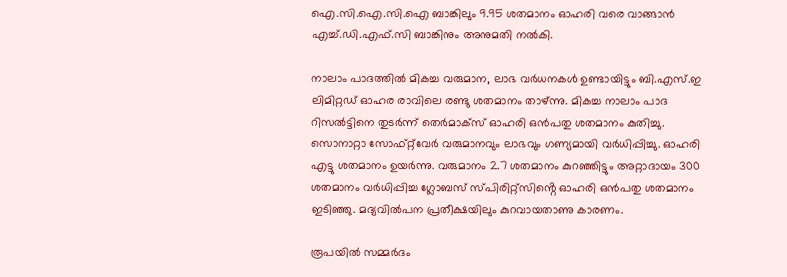ഐ.സി.ഐ.സി.ഐ ബാങ്കിലും 9.95 ശതമാനം ഓഹരി വരെ വാങ്ങാൻ എച്ച്.ഡി.എഫ്.സി ബാങ്കിനും അനുമതി നൽകി.

നാലാം പാദത്തിൽ മികച്ച വരുമാന, ലാഭ വർധനകൾ ഉണ്ടായിട്ടും ബി.എസ്.ഇ ലിമിറ്റഡ് ഓഹര രാവിലെ രണ്ടു ശതമാനം താഴ്ന്നു. മികച്ച നാലാം പാദ റിസൽട്ടിനെ തുടർന്ന് തെർമാക്സ് ഓഹരി ഒൻപതു ശതമാനം കുതിച്ചു. സൊനാറ്റാ സോഫ്റ്റ്‌വേർ വരുമാനവും ലാഭവും ഗണ്യമായി വർധിപ്പിച്ചു. ഓഹരി എട്ടു ശതമാനം ഉയർന്നു. വരുമാനം 2.7 ശതമാനം കുറഞ്ഞിട്ടും അറ്റാദായം 300 ശതമാനം വർധിപ്പിച്ച ഗ്ലോബസ് സ്‌പിരിറ്റ്സിൻ്റെ ഓഹരി ഒൻപതു ശതമാനം ഇടിഞ്ഞു. മദ്യവിൽപന പ്രതീക്ഷയിലും കുറവായതാണു കാരണം.

രൂപയിൽ സമ്മർദം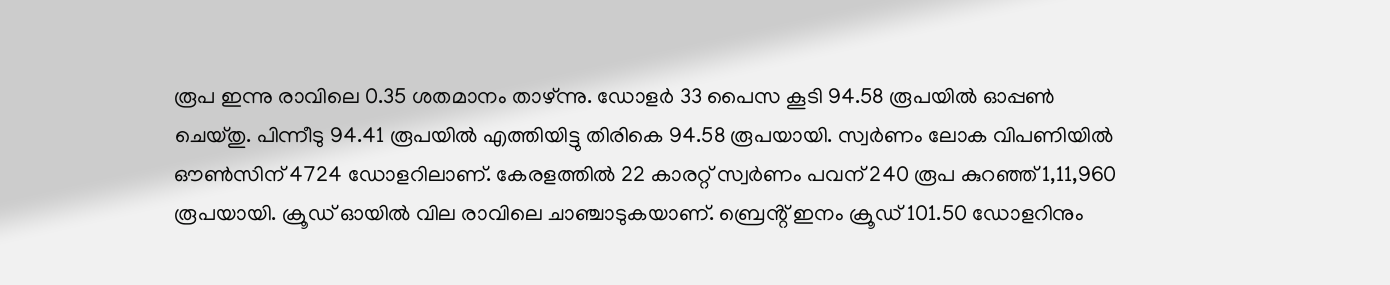രൂപ ഇന്നു രാവിലെ 0.35 ശതമാനം താഴ്ന്നു. ഡോളർ 33 പൈസ കൂടി 94.58 രൂപയിൽ ഓപ്പൺ ചെയ്തു. പിന്നീടു 94.41 രൂപയിൽ എത്തിയിട്ടു തിരികെ 94.58 രൂപയായി. സ്വർണം ലോക വിപണിയിൽ ഔൺസിന് 4724 ഡോളറിലാണ്. കേരളത്തിൽ 22 കാരറ്റ് സ്വർണം പവന് 240 രൂപ കുറഞ്ഞ് 1,11,960 രൂപയായി. ക്രൂഡ് ഓയിൽ വില രാവിലെ ചാഞ്ചാടുകയാണ്. ബ്രെൻ്റ് ഇനം ക്രൂഡ് 101.50 ഡോളറിനും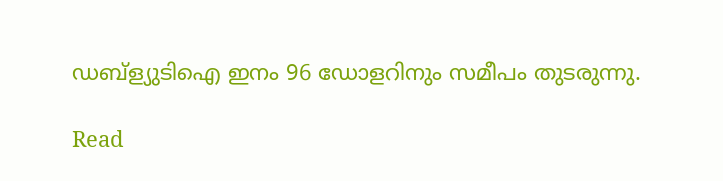ഡബ്ള്യുടിഐ ഇനം 96 ഡോളറിനും സമീപം തുടരുന്നു.

Read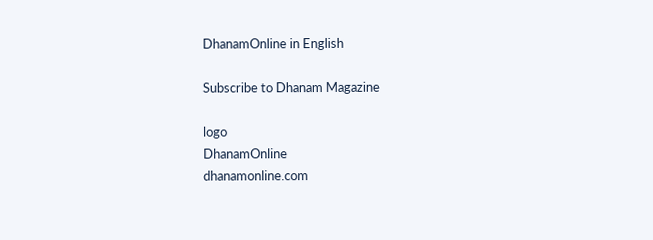DhanamOnline in English

Subscribe to Dhanam Magazine

logo
DhanamOnline
dhanamonline.com